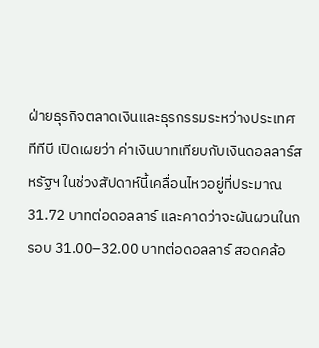ฝ่ายธุรกิจตลาดเงินและธุรกรรมระหว่างประเทศ ทีทีบี เปิดเผยว่า ค่าเงินบาทเทียบกับเงินดอลลาร์สหรัฐฯ ในช่วงสัปดาห์นี้เคลื่อนไหวอยู่ที่ประมาณ 31.72 บาทต่อดอลลาร์ และคาดว่าจะผันผวนในกรอบ 31.00–32.00 บาทต่อดอลลาร์ สอดคล้อ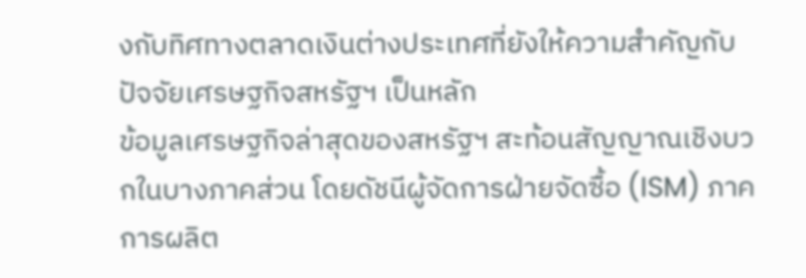งกับทิศทางตลาดเงินต่างประเทศที่ยังให้ความสำคัญกับปัจจัยเศรษฐกิจสหรัฐฯ เป็นหลัก
ข้อมูลเศรษฐกิจล่าสุดของสหรัฐฯ สะท้อนสัญญาณเชิงบวกในบางภาคส่วน โดยดัชนีผู้จัดการฝ่ายจัดซื้อ (ISM) ภาคการผลิต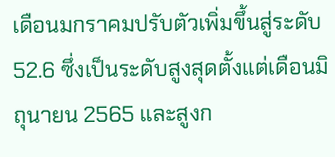เดือนมกราคมปรับตัวเพิ่มขึ้นสู่ระดับ 52.6 ซึ่งเป็นระดับสูงสุดตั้งแต่เดือนมิถุนายน 2565 และสูงก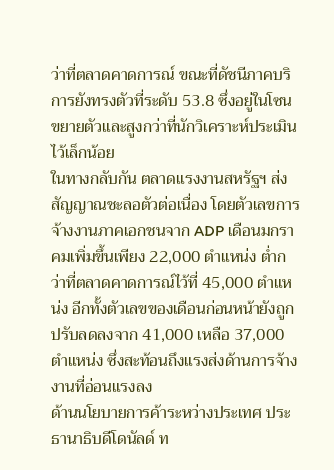ว่าที่ตลาดคาดการณ์ ขณะที่ดัชนีภาคบริการยังทรงตัวที่ระดับ 53.8 ซึ่งอยู่ในโซนขยายตัวและสูงกว่าที่นักวิเคราะห์ประเมินไว้เล็กน้อย
ในทางกลับกัน ตลาดแรงงานสหรัฐฯ ส่งสัญญาณชะลอตัวต่อเนื่อง โดยตัวเลขการจ้างงานภาคเอกชนจาก ADP เดือนมกราคมเพิ่มขึ้นเพียง 22,000 ตำแหน่ง ต่ำกว่าที่ตลาดคาดการณ์ไว้ที่ 45,000 ตำแหน่ง อีกทั้งตัวเลขของเดือนก่อนหน้ายังถูกปรับลดลงจาก 41,000 เหลือ 37,000 ตำแหน่ง ซึ่งสะท้อนถึงแรงส่งด้านการจ้างงานที่อ่อนแรงลง
ด้านนโยบายการค้าระหว่างประเทศ ประธานาธิบดีโดนัลด์ ท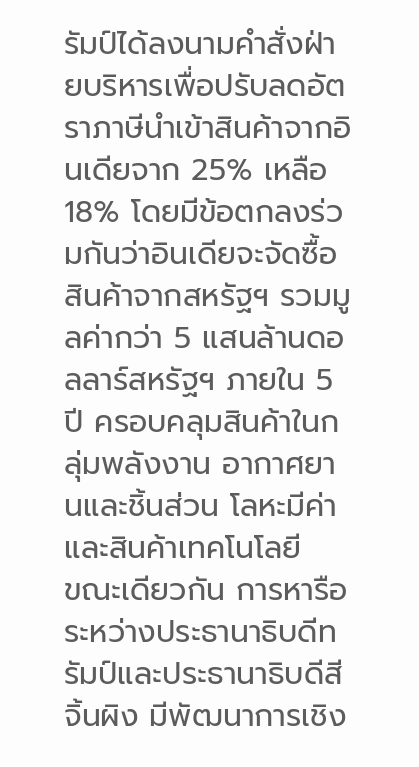รัมป์ได้ลงนามคำสั่งฝ่ายบริหารเพื่อปรับลดอัตราภาษีนำเข้าสินค้าจากอินเดียจาก 25% เหลือ 18% โดยมีข้อตกลงร่วมกันว่าอินเดียจะจัดซื้อสินค้าจากสหรัฐฯ รวมมูลค่ากว่า 5 แสนล้านดอลลาร์สหรัฐฯ ภายใน 5 ปี ครอบคลุมสินค้าในกลุ่มพลังงาน อากาศยานและชิ้นส่วน โลหะมีค่า และสินค้าเทคโนโลยี
ขณะเดียวกัน การหารือระหว่างประธานาธิบดีทรัมป์และประธานาธิบดีสี จิ้นผิง มีพัฒนาการเชิง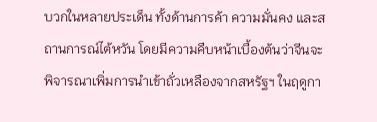บวกในหลายประเด็น ทั้งด้านการค้า ความมั่นคง และสถานการณ์ไต้หวัน โดยมีความคืบหน้าเบื้องต้นว่าจีนจะพิจารณาเพิ่มการนำเข้าถั่วเหลืองจากสหรัฐฯ ในฤดูกา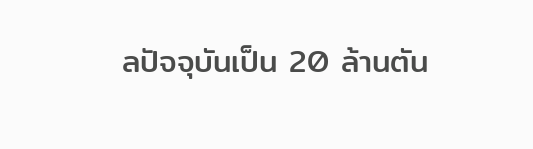ลปัจจุบันเป็น 20 ล้านตัน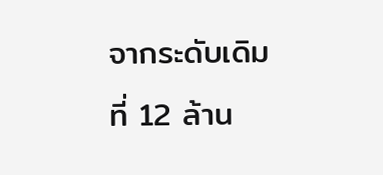จากระดับเดิมที่ 12 ล้าน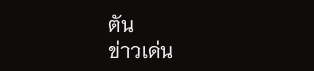ตัน
ข่าวเด่น